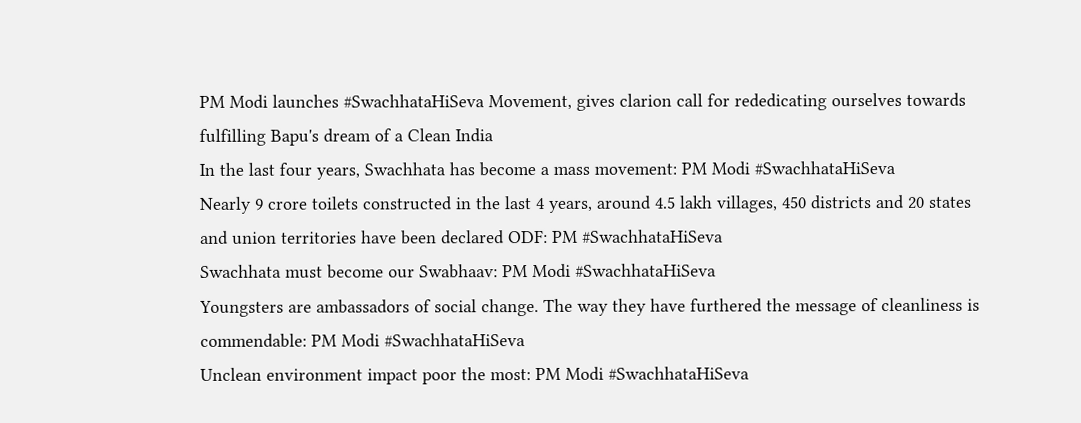PM Modi launches #SwachhataHiSeva Movement, gives clarion call for rededicating ourselves towards fulfilling Bapu's dream of a Clean India
In the last four years, Swachhata has become a mass movement: PM Modi #SwachhataHiSeva
Nearly 9 crore toilets constructed in the last 4 years, around 4.5 lakh villages, 450 districts and 20 states and union territories have been declared ODF: PM #SwachhataHiSeva
Swachhata must become our Swabhaav: PM Modi #SwachhataHiSeva
Youngsters are ambassadors of social change. The way they have furthered the message of cleanliness is commendable: PM Modi #SwachhataHiSeva
Unclean environment impact poor the most: PM Modi #SwachhataHiSeva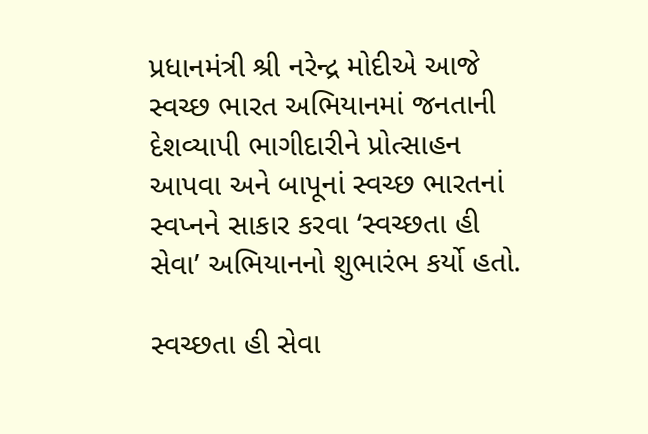પ્રધાનમંત્રી શ્રી નરેન્દ્ર મોદીએ આજે સ્વચ્છ ભારત અભિયાનમાં જનતાની દેશવ્યાપી ભાગીદારીને પ્રોત્સાહન આપવા અને બાપૂનાં સ્વચ્છ ભારતનાં સ્વપ્નને સાકાર કરવા ‘સ્વચ્છતા હી સેવા’ અભિયાનનો શુભારંભ કર્યો હતો.

સ્વચ્છતા હી સેવા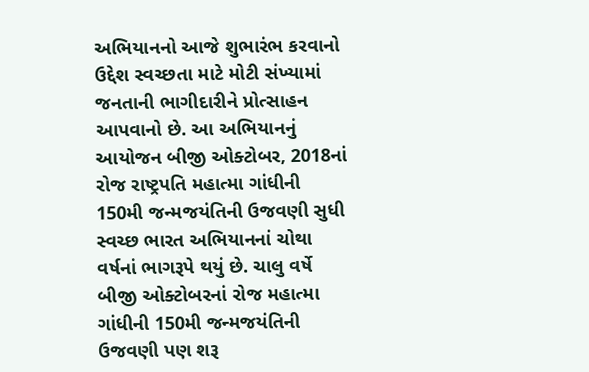અભિયાનનો આજે શુભારંભ કરવાનો ઉદ્દેશ સ્વચ્છતા માટે મોટી સંખ્યામાં જનતાની ભાગીદારીને પ્રોત્સાહન આપવાનો છે. આ અભિયાનનું આયોજન બીજી ઓક્ટોબર, 2018નાં રોજ રાષ્ટ્રપતિ મહાત્મા ગાંધીની 150મી જન્મજયંતિની ઉજવણી સુધી સ્વચ્છ ભારત અભિયાનનાં ચોથા વર્ષનાં ભાગરૂપે થયું છે. ચાલુ વર્ષે બીજી ઓક્ટોબરનાં રોજ મહાત્મા ગાંધીની 150મી જન્મજયંતિની ઉજવણી પણ શરૂ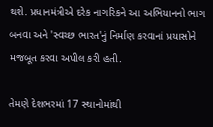થશે. પ્રધાનમંત્રીએ દરેક નાગરિકને આ અભિયાનનો ભાગ બનવા અને 'સ્વચ્છ ભારત'નું નિર્માણ કરવાનાં પ્રયાસોને મજબૂત કરવા અપીલ કરી હતી.

તેમણે દેશભરમાં 17 સ્થાનોમાંથી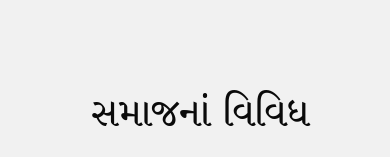સમાજનાં વિવિધ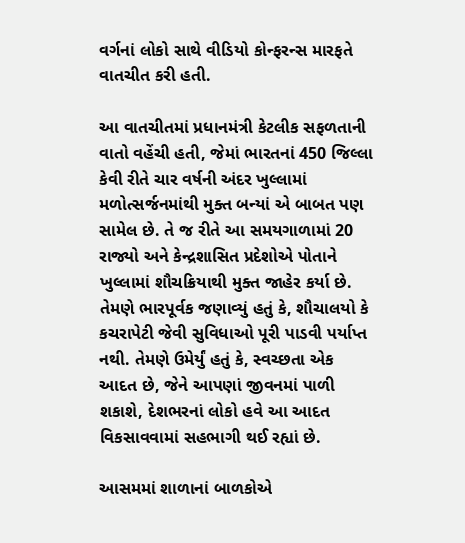વર્ગનાં લોકો સાથે વીડિયો કોન્ફરન્સ મારફતે વાતચીત કરી હતી.

આ વાતચીતમાં પ્રધાનમંત્રી કેટલીક સફળતાની વાતો વહેંચી હતી, જેમાં ભારતનાં 450 જિલ્લા કેવી રીતે ચાર વર્ષની અંદર ખુલ્લામાં મળોત્સર્જનમાંથી મુક્ત બન્યાં એ બાબત પણ સામેલ છે. તે જ રીતે આ સમયગાળામાં 20 રાજ્યો અને કેન્દ્રશાસિત પ્રદેશોએ પોતાને ખુલ્લામાં શૌચક્રિયાથી મુક્ત જાહેર કર્યા છે. તેમણે ભારપૂર્વક જણાવ્યું હતું કે, શૌચાલયો કે કચરાપેટી જેવી સુવિધાઓ પૂરી પાડવી પર્યાપ્ત નથી. તેમણે ઉમેર્યું હતું કે, સ્વચ્છતા એક આદત છે, જેને આપણાં જીવનમાં પાળી શકાશે, દેશભરનાં લોકો હવે આ આદત વિકસાવવામાં સહભાગી થઈ રહ્યાં છે.

આસમમાં શાળાનાં બાળકોએ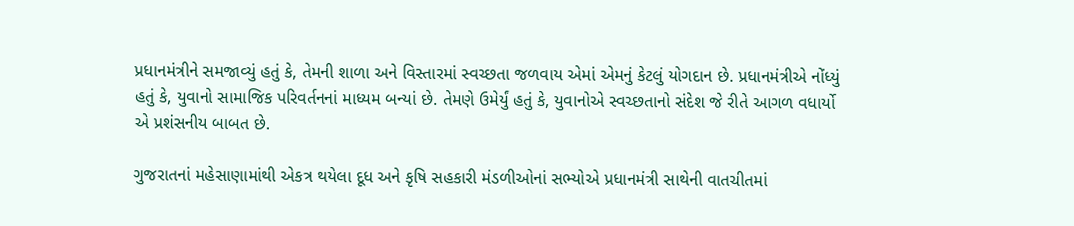પ્રધાનમંત્રીને સમજાવ્યું હતું કે, તેમની શાળા અને વિસ્તારમાં સ્વચ્છતા જળવાય એમાં એમનું કેટલું યોગદાન છે. પ્રધાનમંત્રીએ નોંધ્યું હતું કે, યુવાનો સામાજિક પરિવર્તનનાં માધ્યમ બન્યાં છે. તેમણે ઉમેર્યું હતું કે, યુવાનોએ સ્વચ્છતાનો સંદેશ જે રીતે આગળ વધાર્યો એ પ્રશંસનીય બાબત છે.

ગુજરાતનાં મહેસાણામાંથી એકત્ર થયેલા દૂધ અને કૃષિ સહકારી મંડળીઓનાં સભ્યોએ પ્રધાનમંત્રી સાથેની વાતચીતમાં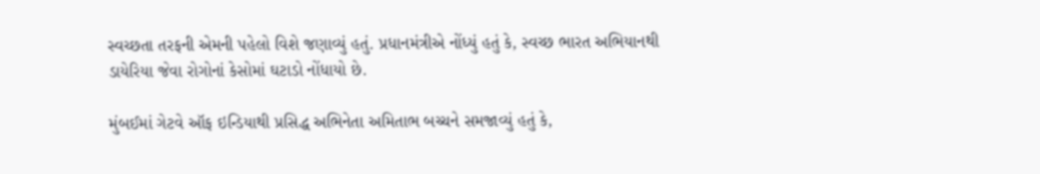સ્વચ્છતા તરફની એમની પહેલો વિશે જણાવ્યું હતું. પ્રધાનમંત્રીએ નોંધ્યું હતું કે, સ્વચ્છ ભારત અભિયાનથી ડાયેરિયા જેવા રોગોનાં કેસોમાં ઘટાડો નોંધાયો છે.

મુંબઈમાં ગેટવે ઑફ ઇન્ડિયાથી પ્રસિદ્ધ અભિનેતા અમિતાભ બચ્ચને સમજાવ્યું હતું કે,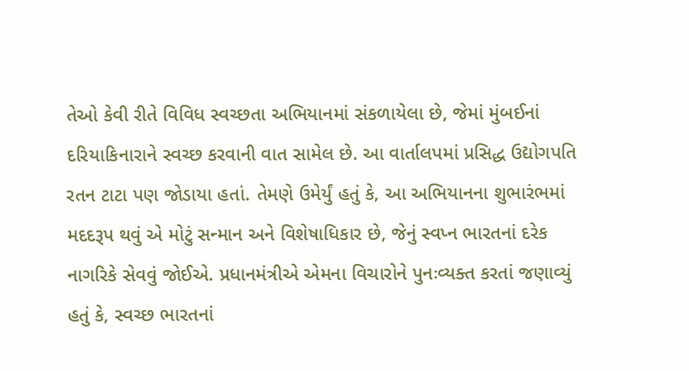તેઓ કેવી રીતે વિવિધ સ્વચ્છતા અભિયાનમાં સંકળાયેલા છે, જેમાં મુંબઈનાં દરિયાકિનારાને સ્વચ્છ કરવાની વાત સામેલ છે. આ વાર્તાલપમાં પ્રસિદ્ધ ઉદ્યોગપતિ રતન ટાટા પણ જોડાયા હતાં. તેમણે ઉમેર્યું હતું કે, આ અભિયાનના શુભારંભમાં મદદરૂપ થવું એ મોટું સન્માન અને વિશેષાધિકાર છે, જેનું સ્વપ્ન ભારતનાં દરેક નાગરિકે સેવવું જોઈએ. પ્રધાનમંત્રીએ એમના વિચારોને પુનઃવ્યક્ત કરતાં જણાવ્યું હતું કે, સ્વચ્છ ભારતનાં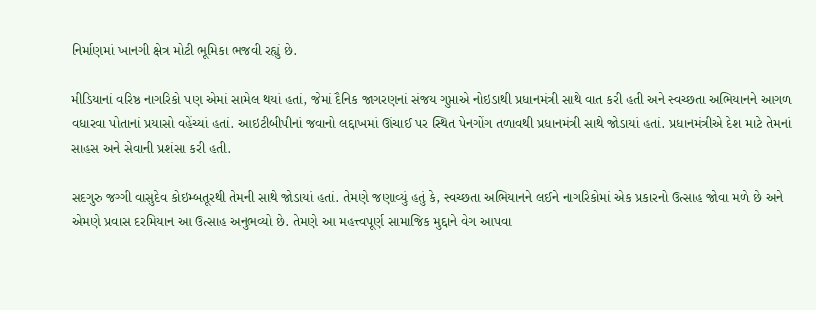નિર્માણમાં ખાનગી ક્ષેત્ર મોટી ભૂમિકા ભજવી રહ્યું છે.

મીડિયાનાં વરિષ્ઠ નાગરિકો પણ એમાં સામેલ થયાં હતાં, જેમાં દૈનિક જાગરણનાં સંજય ગુપ્તાએ નોઇડાથી પ્રધાનમંત્રી સાથે વાત કરી હતી અને સ્વચ્છતા અભિયાનને આગળ વધારવા પોતાનાં પ્રયાસો વહેંચ્યાં હતાં. આઇટીબીપીનાં જવાનો લદ્દાખમાં ઊંચાઈ પર સ્થિત પેનગોંગ તળાવથી પ્રધાનમંત્રી સાથે જોડાયાં હતાં. પ્રધાનમંત્રીએ દેશ માટે તેમનાં સાહસ અને સેવાની પ્રશંસા કરી હતી.

સદગુરુ જગ્ગી વાસુદેવ કોઇમ્બતૂરથી તેમની સાથે જોડાયાં હતાં. તેમણે જણાવ્યું હતું કે, સ્વચ્છતા અભિયાનને લઈને નાગરિકોમાં એક પ્રકારનો ઉત્સાહ જોવા મળે છે અને એમણે પ્રવાસ દરમિયાન આ ઉત્સાહ અનુભવ્યો છે. તેમણે આ મહત્ત્વપૂર્ણ સામાજિક મુદ્દાને વેગ આપવા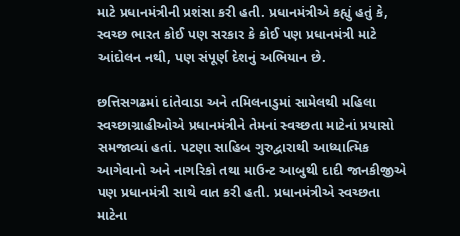માટે પ્રધાનમંત્રીની પ્રશંસા કરી હતી. પ્રધાનમંત્રીએ કહ્યું હતું કે, સ્વચ્છ ભારત કોઈ પણ સરકાર કે કોઈ પણ પ્રધાનમંત્રી માટે આંદોલન નથી, પણ સંપૂર્ણ દેશનું અભિયાન છે.

છત્તિસગઢમાં દાંતેવાડા અને તમિલનાડુમાં સામેલથી મહિલા સ્વચ્છાગ્રાહીઓએ પ્રધાનમંત્રીને તેમનાં સ્વચ્છતા માટેનાં પ્રયાસો સમજાવ્યાં હતાં. પટણા સાહિબ ગુરુદ્વારાથી આધ્યાત્મિક આગેવાનો અને નાગરિકો તથા માઉન્ટ આબુથી દાદી જાનકીજીએ પણ પ્રધાનમંત્રી સાથે વાત કરી હતી. પ્રધાનમંત્રીએ સ્વચ્છતા માટેના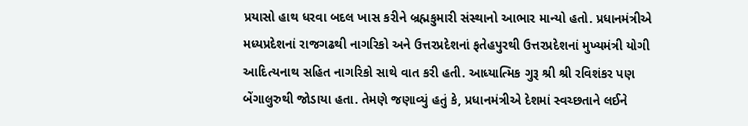પ્રયાસો હાથ ધરવા બદલ ખાસ કરીને બ્રહ્મકુમારી સંસ્થાનો આભાર માન્યો હતો. પ્રધાનમંત્રીએ મધ્યપ્રદેશનાં રાજગઢથી નાગરિકો અને ઉત્તરપ્રદેશનાં ફતેહપુરથી ઉત્તરપ્રદેશનાં મુખ્યમંત્રી યોગી આદિત્યનાથ સહિત નાગરિકો સાથે વાત કરી હતી. આધ્યાત્મિક ગુરૂ શ્રી શ્રી રવિશંકર પણ બેંગાલુરુથી જોડાયા હતા. તેમણે જણાવ્યું હતું કે, પ્રધાનમંત્રીએ દેશમાં સ્વચ્છતાને લઈને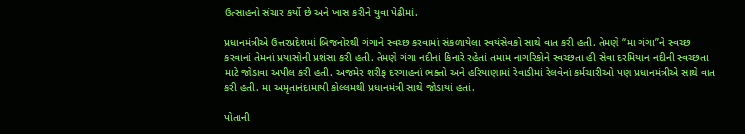ઉત્સાહનો સંચાર કર્યો છે અને ખાસ કરીને યુવા પેઢીમાં.

પ્રધાનમંત્રીએ ઉત્તરપ્રદેશમાં બિજનોરથી ગંગાને સ્વચ્છ કરવામાં સંકળાયેલા સ્વયંસેવકો સાથે વાત કરી હતી. તેમણે “મા ગંગા”ને સ્વચ્છ કરવાનાં તેમનાં પ્રયાસોની પ્રશંસા કરી હતી. તેમણે ગંગા નદીનાં કિનારે રહેતાં તમામ નાગરિકોને સ્વચ્છતા હી સેવા દરમિયાન નદીની સ્વચ્છતા માટે જોડાવા અપીલ કરી હતી. અજમેર શરીફ દરગાહનાં ભક્તો અને હરિયાણામાં રેવાડીમાં રેલવેનાં કર્મચારીઓ પણ પ્રધાનમંત્રીએ સાથે વાત કરી હતી. મા અમૃતાનંદામાયી કોલ્લમથી પ્રધાનમંત્રી સાથે જોડાયાં હતાં.

પોતાની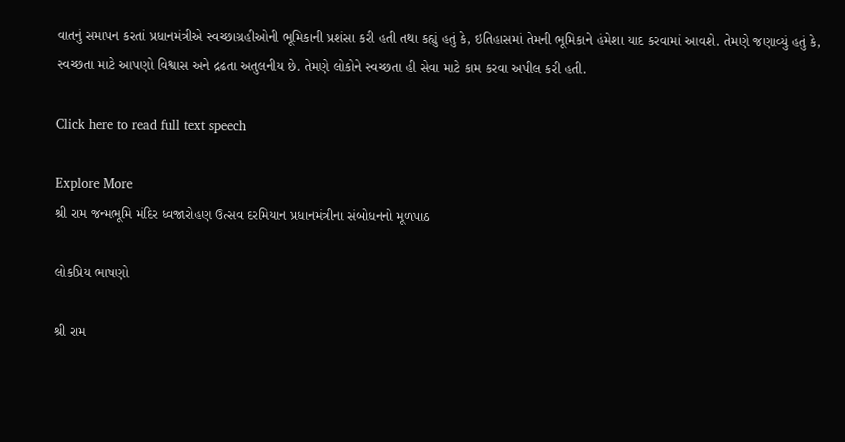વાતનું સમાપન કરતાં પ્રધાનમંત્રીએ સ્વચ્છાગ્રહીઓની ભૂમિકાની પ્રશંસા કરી હતી તથા કહ્યું હતું કે, ઇતિહાસમાં તેમની ભૂમિકાને હંમેશા યાદ કરવામાં આવશે. તેમણે જણાવ્યું હતું કે, સ્વચ્છતા માટે આપણો વિશ્વાસ અને દ્રઢતા અતુલનીય છે. તેમણે લોકોને સ્વચ્છતા હી સેવા માટે કામ કરવા અપીલ કરી હતી.

Click here to read full text speech

Explore More
શ્રી રામ જન્મભૂમિ મંદિર ધ્વજારોહણ ઉત્સવ દરમિયાન પ્રધાનમંત્રીના સંબોધનનો મૂળપાઠ

લોકપ્રિય ભાષણો

શ્રી રામ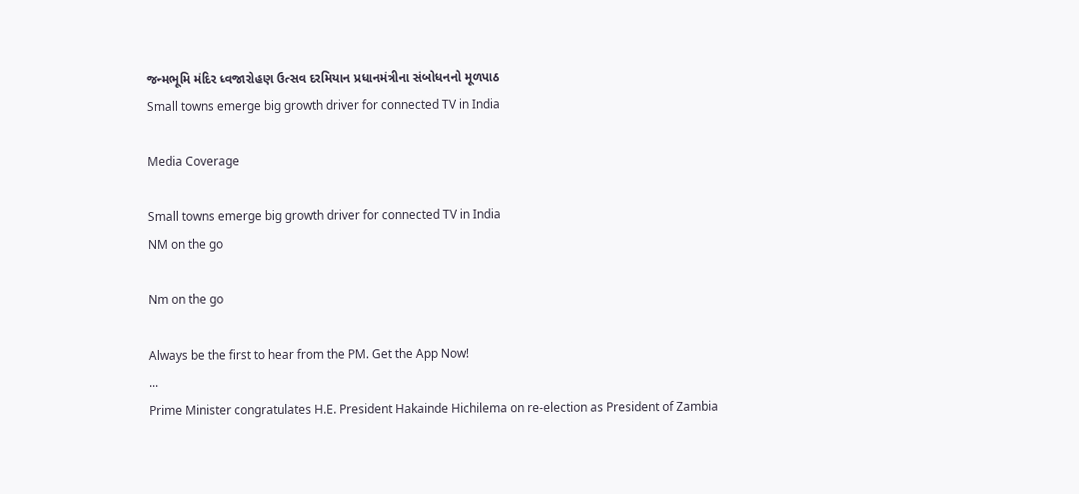જન્મભૂમિ મંદિર ધ્વજારોહણ ઉત્સવ દરમિયાન પ્રધાનમંત્રીના સંબોધનનો મૂળપાઠ
Small towns emerge big growth driver for connected TV in India

Media Coverage

Small towns emerge big growth driver for connected TV in India
NM on the go

Nm on the go

Always be the first to hear from the PM. Get the App Now!
...
Prime Minister congratulates H.E. President Hakainde Hichilema on re-election as President of Zambia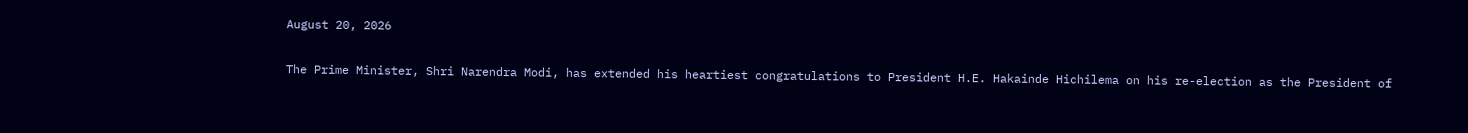August 20, 2026

The Prime Minister, Shri Narendra Modi, has extended his heartiest congratulations to President H.E. Hakainde Hichilema on his re-election as the President of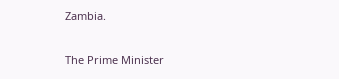Zambia.

The Prime Minister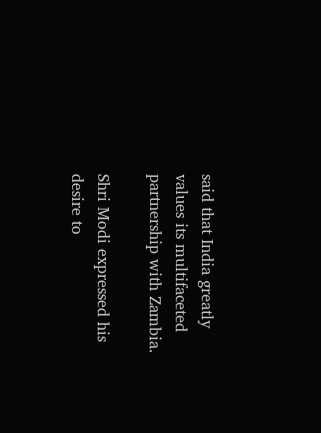said that India greatly values its multifaceted partnership with Zambia.

Shri Modi expressed his desire to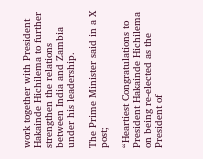work together with President Hakainde Hichilema to further strengthen the relations between India and Zambia under his leadership.

The Prime Minister said in a X post;

“Heartiest Congratulations to President Hakainde Hichilema on being re-elected as the President of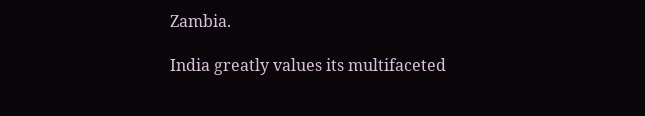Zambia.

India greatly values its multifaceted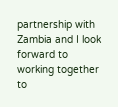partnership with Zambia and I look forward to working together to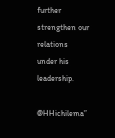further strengthen our relations under his leadership.

@HHichilema”